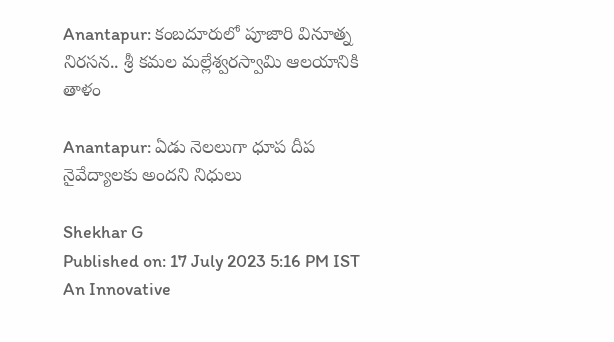Anantapur: కంబదూరులో పూజారి వినూత్న నిరసన.. శ్రీ కమల మల్లేశ్వరస్వామి ఆలయానికి తాళం

Anantapur: ఏడు నెలలుగా ధూప దీప నైవేద్యాలకు అందని నిధులు

Shekhar G
Published on: 17 July 2023 5:16 PM IST
An Innovative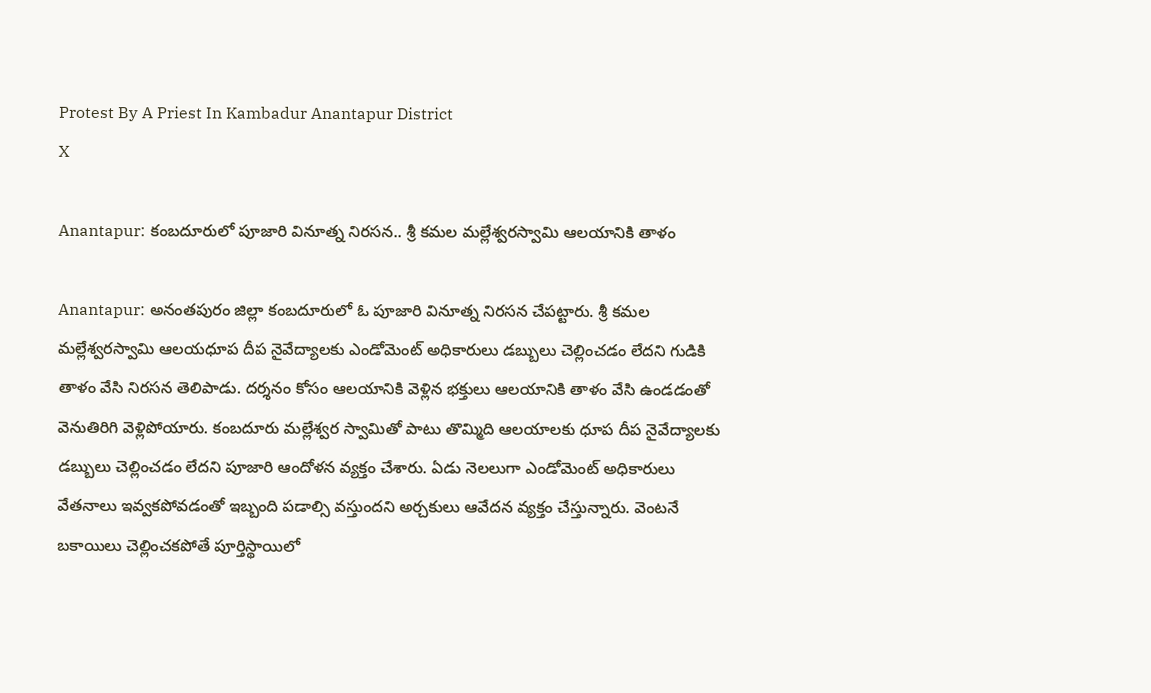Protest By A Priest In Kambadur Anantapur District
X

Anantapur: కంబదూరులో పూజారి వినూత్న నిరసన.. శ్రీ కమల మల్లేశ్వరస్వామి ఆలయానికి తాళం

Anantapur: అనంతపురం జిల్లా కంబదూరులో ఓ పూజారి వినూత్న నిరసన చేపట్టారు. శ్రీ కమల మల్లేశ్వరస్వామి ఆలయధూప దీప నైవేద్యాలకు ఎండోమెంట్‌ అధికారులు డబ్బులు చెల్లించడం లేదని గుడికి తాళం వేసి నిరసన తెలిపాడు. దర్శనం కోసం ఆలయానికి వెళ్లిన భక్తులు ఆలయానికి తాళం వేసి ఉండడంతో వెనుతిరిగి వెళ్లిపోయారు. కంబదూరు మల్లేశ్వర స్వామితో పాటు తొమ్మిది ఆలయాలకు ధూప దీప నైవేద్యాలకు డబ్బులు చెల్లించడం లేదని పూజారి ఆందోళన వ్యక్తం చేశారు. ఏడు నెలలుగా ఎండోమెంట్ అధికారులు వేతనాలు ఇవ్వకపోవడంతో ఇబ్బంది పడాల్సి వస్తుందని అర్చకులు ఆవేదన వ్యక్తం చేస్తున్నారు. వెంటనే బకాయిలు చెల్లించకపోతే పూర్తిస్థాయిలో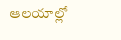ఆలయాల్లో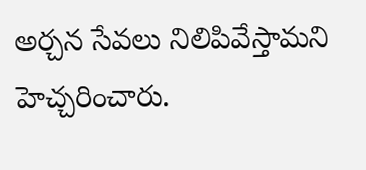అర్చన సేవలు నిలిపివేస్తామని హెచ్చరించారు.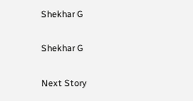Shekhar G

Shekhar G

Next Story